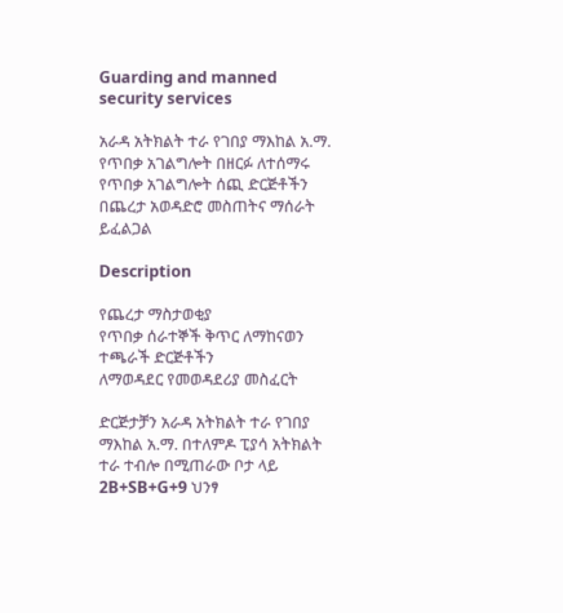Guarding and manned security services

አራዳ አትክልት ተራ የገበያ ማእከል አ.ማ. የጥበቃ አገልግሎት በዘርፉ ለተሰማሩ የጥበቃ አገልግሎት ሰጪ ድርጅቶችን በጨረታ አወዳድሮ መስጠትና ማሰራት ይፈልጋል

Description

የጨረታ ማስታወቂያ
የጥበቃ ሰራተኞች ቅጥር ለማከናወን ተጫራች ድርጅቶችን
ለማወዳደር የመወዳደሪያ መስፈርት

ድርጅታቻን አራዳ አትክልት ተራ የገበያ ማእከል አ.ማ. በተለምዶ ፒያሳ አትክልት ተራ ተብሎ በሚጠራው ቦታ ላይ 2B+SB+G+9 ህንፃ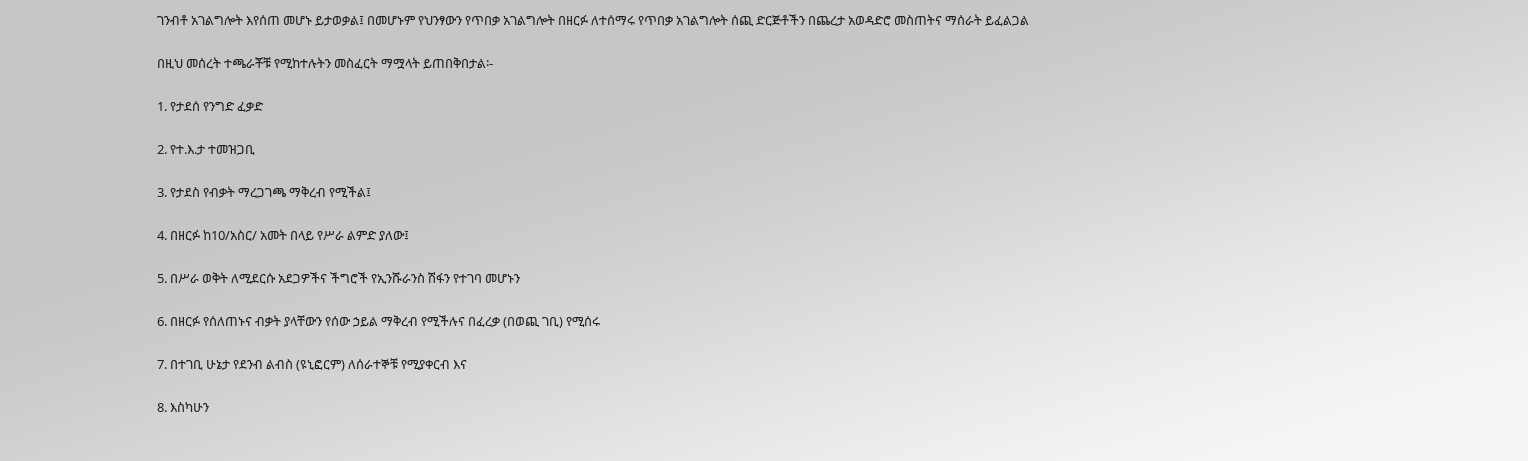ገንብቶ አገልግሎት እየሰጠ መሆኑ ይታወቃል፤ በመሆኑም የህንፃውን የጥበቃ አገልግሎት በዘርፉ ለተሰማሩ የጥበቃ አገልግሎት ሰጪ ድርጅቶችን በጨረታ አወዳድሮ መስጠትና ማሰራት ይፈልጋል

በዚህ መሰረት ተጫራቾቹ የሚከተሉትን መስፈርት ማሟላት ይጠበቅበታል፡-

1. የታደሰ የንግድ ፈቃድ

2. የተ.እ.ታ ተመዝጋቢ

3. የታደስ የብቃት ማረጋገጫ ማቅረብ የሚችል፤

4. በዘርፉ ከ10/አስር/ አመት በላይ የሥራ ልምድ ያለው፤

5. በሥራ ወቅት ለሚደርሱ አደጋዎችና ችግሮች የኢንሹራንስ ሽፋን የተገባ መሆኑን

6. በዘርፉ የሰለጠኑና ብቃት ያላቸውን የሰው ኃይል ማቅረብ የሚችሉና በፈረቃ (በወጪ ገቢ) የሚሰሩ

7. በተገቢ ሁኔታ የደንብ ልብስ (ዩኒፎርም) ለሰራተኞቹ የሚያቀርብ እና

8. እስካሁን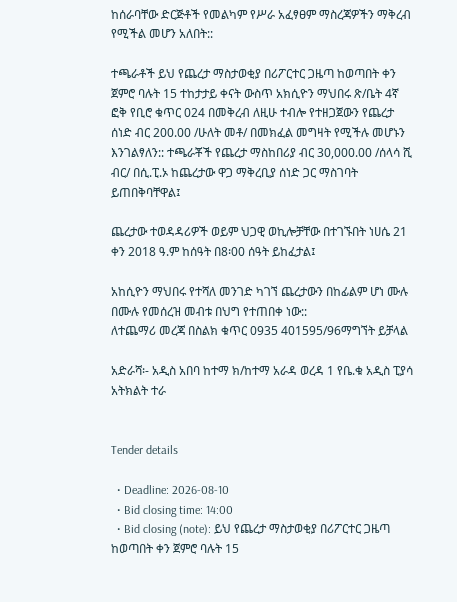ከሰራባቸው ድርጅቶች የመልካም የሥራ አፈፃፀም ማስረጃዎችን ማቅረብ የሚችል መሆን አለበት::

ተጫራቶች ይህ የጨረታ ማስታወቂያ በሪፖርተር ጋዜጣ ከወጣበት ቀን ጀምሮ ባሉት 15 ተከታታይ ቀናት ውስጥ አክሲዮን ማህበሩ ጽ/ቤት 4ኛ ፎቅ የቢሮ ቁጥር 024 በመቅረብ ለዚሁ ተብሎ የተዘጋጀውን የጨረታ ሰነድ ብር 200.00 /ሁለት መቶ/ በመክፈል መግዛት የሚችሉ መሆኑን እንገልፃለን:: ተጫራቾች የጨረታ ማስከበሪያ ብር 30,000.00 /ሰላሳ ሺ ብር/ በሲ.ፒ.ኦ ከጨረታው ዋጋ ማቅረቢያ ሰነድ ጋር ማስገባት ይጠበቅባቸዋል፤

ጨረታው ተወዳዳሪዎች ወይም ህጋዊ ወኪሎቻቸው በተገኙበት ነሀሴ 21 ቀን 2018 ዓ.ም ከሰዓት በ8፡00 ሰዓት ይከፈታል፤

አከሲዮን ማህበሩ የተሻለ መንገድ ካገኘ ጨረታውን በከፊልም ሆነ ሙሉ በሙሉ የመሰረዝ መብቱ በህግ የተጠበቀ ነው::
ለተጨማሪ መረጃ በስልክ ቁጥር 0935 401595/96ማግኘት ይቻላል

አድራሻ፡- አዲስ አበባ ከተማ ክ/ከተማ አራዳ ወረዳ 1 የቤ.ቁ አዲስ ፒያሳ አትክልት ተራ


Tender details

  • Deadline: 2026-08-10
  • Bid closing time: 14:00
  • Bid closing (note): ይህ የጨረታ ማስታወቂያ በሪፖርተር ጋዜጣ ከወጣበት ቀን ጀምሮ ባሉት 15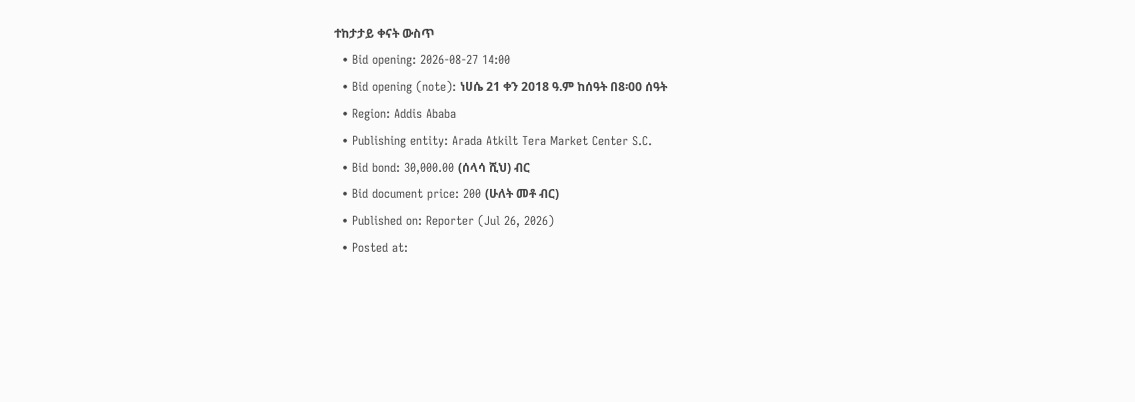ተከታታይ ቀናት ውስጥ
  • Bid opening: 2026-08-27 14:00
  • Bid opening (note): ነሀሴ 21 ቀን 2018 ዓ.ም ከሰዓት በ8፡00 ሰዓት
  • Region: Addis Ababa
  • Publishing entity: Arada Atkilt Tera Market Center S.C.
  • Bid bond: 30,000.00 (ሰላሳ ሺህ) ብር
  • Bid document price: 200 (ሁለት መቶ ብር)
  • Published on: Reporter (Jul 26, 2026)
  • Posted at: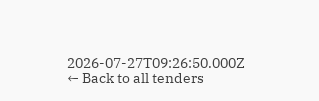2026-07-27T09:26:50.000Z
← Back to all tenders